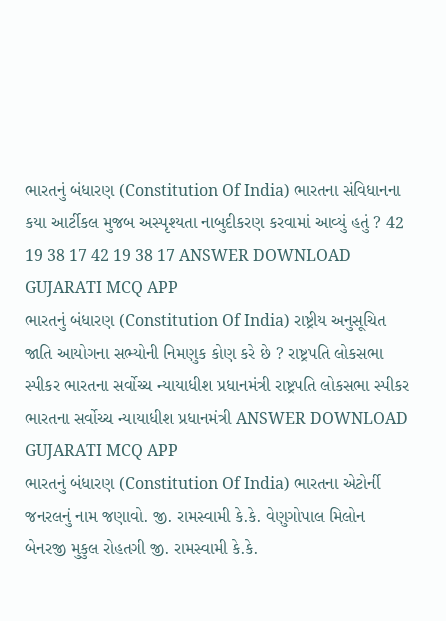ભારતનું બંધારણ (Constitution Of India) ભારતના સંવિધાનના કયા આર્ટીકલ મુજબ અસ્પૃશ્યતા નાબુદીકરણ કરવામાં આવ્યું હતું ? 42 19 38 17 42 19 38 17 ANSWER DOWNLOAD GUJARATI MCQ APP
ભારતનું બંધારણ (Constitution Of India) રાષ્ટ્રીય અનુસૂચિત જાતિ આયોગના સભ્યોની નિમણુક કોણ કરે છે ? રાષ્ટ્રપતિ લોકસભા સ્પીકર ભારતના સર્વોચ્ચ ન્યાયાધીશ પ્રધાનમંત્રી રાષ્ટ્રપતિ લોકસભા સ્પીકર ભારતના સર્વોચ્ચ ન્યાયાધીશ પ્રધાનમંત્રી ANSWER DOWNLOAD GUJARATI MCQ APP
ભારતનું બંધારણ (Constitution Of India) ભારતના એટોર્ની જનરલનું નામ જણાવો. જી. રામસ્વામી કે.કે. વેણુગોપાલ મિલોન બેનરજી મુકુલ રોહતગી જી. રામસ્વામી કે.કે.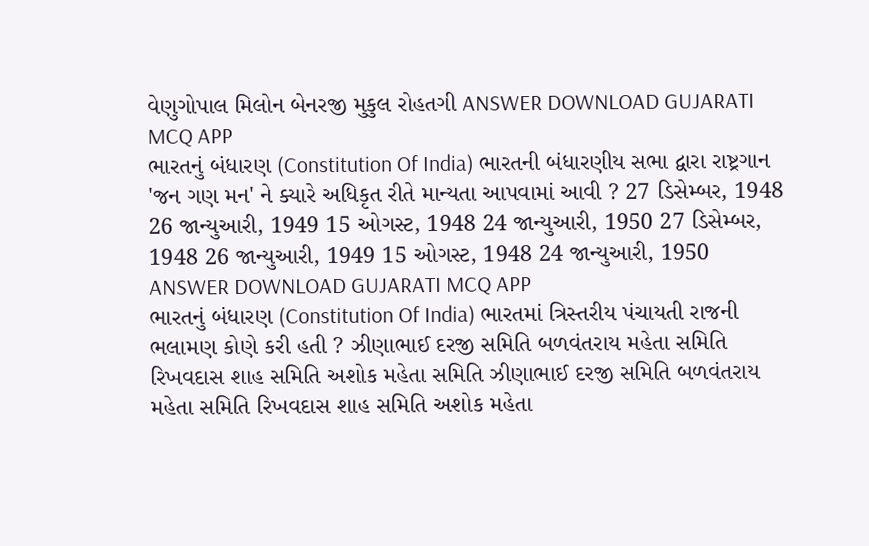વેણુગોપાલ મિલોન બેનરજી મુકુલ રોહતગી ANSWER DOWNLOAD GUJARATI MCQ APP
ભારતનું બંધારણ (Constitution Of India) ભારતની બંધારણીય સભા દ્વારા રાષ્ટ્રગાન 'જન ગણ મન' ને ક્યારે અધિકૃત રીતે માન્યતા આપવામાં આવી ? 27 ડિસેમ્બર, 1948 26 જાન્યુઆરી, 1949 15 ઓગસ્ટ, 1948 24 જાન્યુઆરી, 1950 27 ડિસેમ્બર, 1948 26 જાન્યુઆરી, 1949 15 ઓગસ્ટ, 1948 24 જાન્યુઆરી, 1950 ANSWER DOWNLOAD GUJARATI MCQ APP
ભારતનું બંધારણ (Constitution Of India) ભારતમાં ત્રિસ્તરીય પંચાયતી રાજની ભલામણ કોણે કરી હતી ? ઝીણાભાઈ દરજી સમિતિ બળવંતરાય મહેતા સમિતિ રિખવદાસ શાહ સમિતિ અશોક મહેતા સમિતિ ઝીણાભાઈ દરજી સમિતિ બળવંતરાય મહેતા સમિતિ રિખવદાસ શાહ સમિતિ અશોક મહેતા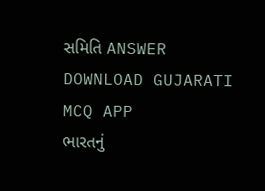સમિતિ ANSWER DOWNLOAD GUJARATI MCQ APP
ભારતનું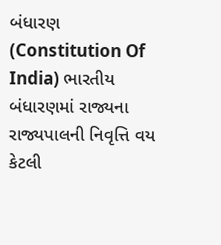બંધારણ (Constitution Of India) ભારતીય બંધારણમાં રાજ્યના રાજ્યપાલની નિવૃત્તિ વય કેટલી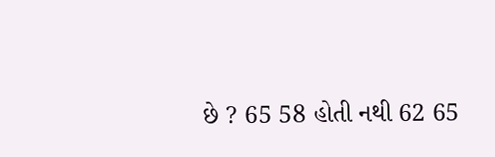છે ? 65 58 હોતી નથી 62 65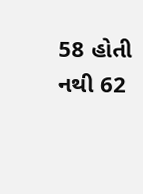58 હોતી નથી 62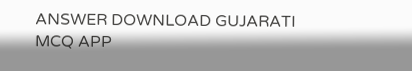ANSWER DOWNLOAD GUJARATI MCQ APP